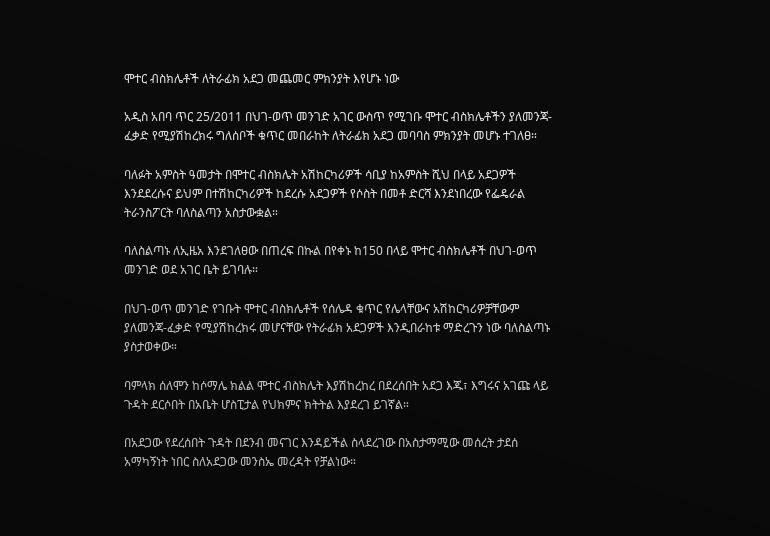ሞተር ብስክሌቶች ለትራፊክ አደጋ መጨመር ምክንያት እየሆኑ ነው

አዲስ አበባ ጥር 25/2011 በህገ-ወጥ መንገድ አገር ውስጥ የሚገቡ ሞተር ብስክሌቶችን ያለመንጃ-ፈቃድ የሚያሽከረክሩ ግለሰቦች ቁጥር መበራከት ለትራፊክ አደጋ መባባስ ምክንያት መሆኑ ተገለፀ።

ባለፉት አምስት ዓመታት በሞተር ብስክሌት አሽከርካሪዎች ሳቢያ ከአምስት ሺህ በላይ አደጋዎች እንደደረሱና ይህም በተሽከርካሪዎች ከደረሱ አደጋዎች የሶስት በመቶ ድርሻ እንደነበረው የፌዴራል ትራንስፖርት ባለስልጣን አስታውቋል።

ባለስልጣኑ ለኢዜአ እንደገለፀው በጠረፍ በኩል በየቀኑ ከ150 በላይ ሞተር ብስክሌቶች በህገ-ወጥ መንገድ ወደ አገር ቤት ይገባሉ።

በህገ-ወጥ መንገድ የገቡት ሞተር ብስክሌቶች የሰሌዳ ቁጥር የሌላቸውና አሽከርካሪዎቻቸውም ያለመንጃ-ፈቃድ የሚያሽከረክሩ መሆናቸው የትራፊክ አደጋዎች እንዲበራከቱ ማድረጉን ነው ባለስልጣኑ ያስታወቀው።

ባምላክ ሰለሞን ከሶማሌ ክልል ሞተር ብስክሌት እያሽከረከረ በደረሰበት አደጋ እጁ፣ እግሩና አገጩ ላይ ጉዳት ደርሶበት በአቤት ሆስፒታል የህክምና ክትትል እያደረገ ይገኛል።

በአደጋው የደረሰበት ጉዳት በደንብ መናገር እንዳይችል ስላደረገው በአስታማሚው መሰረት ታደሰ አማካኝነት ነበር ስለአደጋው መንስኤ መረዳት የቻልነው።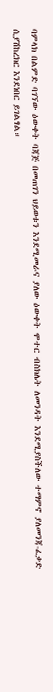ባምላክ በልምድ ባገኘው ዕውቀት ባጃጅ በመጠገን ህይወቱን እንደሚመራና ያለው ዕውቀት ሞተር ብስክሌት ለመንዳት እንደሚያስችለው ተማምኖ ያለመንጃ-ፈቃድ ሲያሽከረክር እንደነበር ይገልፃል።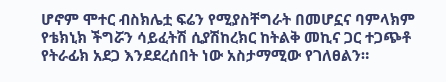ሆኖም ሞተር ብስክሌቷ ፍሬን የሚያስቸግራት በመሆኗና ባምላክም የቴክኒክ ችግሯን ሳይፈትሽ ሲያሽከረክር ከትልቅ መኪና ጋር ተጋጭቶ የትራፊክ አደጋ እንደደረሰበት ነው አስታማሚው የገለፀልን።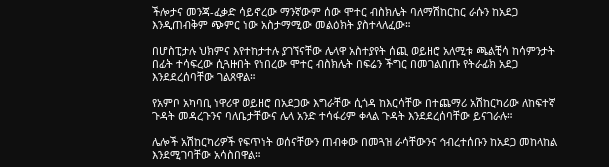ችሎታና መንጃ-ፈቃድ ሳይኖረው ማንኛውም ሰው ሞተር ብስክሌት ባለማሽከርከር ራሱን ከአደጋ እንዲጠብቅም ጭምር ነው አስታማሚው መልዕክት ያስተላለፈው።

በሆስፒታሉ ህክምና እየተከታተሉ ያገኘናቸው ሌላዋ አስተያየት ሰጪ ወይዘሮ አለሚቱ ጫልቺሳ ከሳምንታት በፊት ተሳፍረው ሲጓዙበት የነበረው ሞተር ብስክሌት በፍሬን ችግር በመገልበጡ የትራፊክ አደጋ እንደደረሰባቸው ገልጸዋል።

የአምቦ አካባቢ ነዋሪዋ ወይዘሮ በአደጋው እግራቸው ሲጎዳ ከእርሳቸው በተጨማሪ አሽከርካሪው ለከፍተኛ ጉዳት መዳረጉንና ባለቤታቸውና ሌላ አንድ ተሳፋሪም ቀላል ጉዳት እንደደረሰባቸው ይናገራሉ።

ሌሎች አሽከርካሪዎች የፍጥነት ወሰናቸውን ጠብቀው በመጓዝ ራሳቸውንና ኅብረተሰቡን ከአደጋ መከላከል እንደሚገባቸው አሳስበዋል።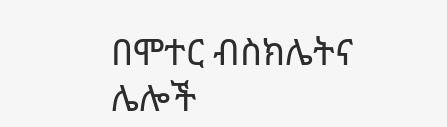በሞተር ብስክሌትና ሌሎች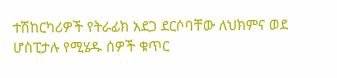ተሽከርካሪዎች የትራፊክ አደጋ ደርሶባቸው ለህክምና ወደ ሆስፒታሉ የሚሄዱ ሰዎች ቁጥር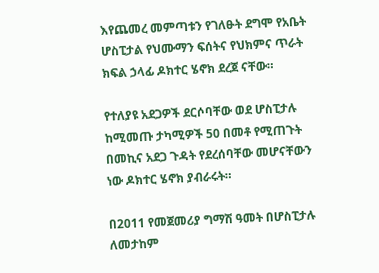እየጨመረ መምጣቱን የገለፁት ደግሞ የአቤት ሆስፒታል የህሙማን ፍሰትና የህክምና ጥራት ክፍል ኃላፊ ዶክተር ሄኖክ ደረጀ ናቸው።

የተለያዩ አደጋዎች ደርሶባቸው ወደ ሆስፒታሉ ከሚመጡ ታካሚዎች 50 በመቶ የሚጠጉት በመኪና አደጋ ጉዳት የደረሰባቸው መሆናቸውን ነው ዶክተር ሄኖክ ያብራሩት።

በ2011 የመጀመሪያ ግማሽ ዓመት በሆስፒታሉ ለመታከም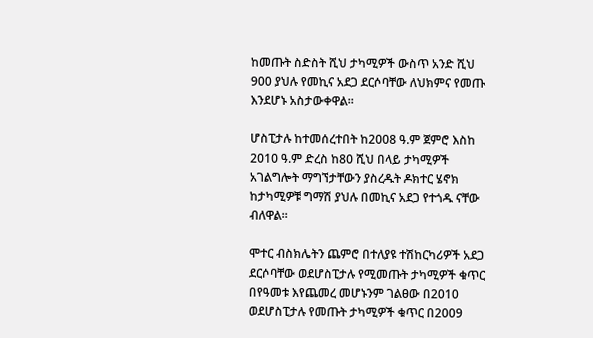ከመጡት ስድስት ሺህ ታካሚዎች ውስጥ አንድ ሺህ 900 ያህሉ የመኪና አደጋ ደርሶባቸው ለህክምና የመጡ እንደሆኑ አስታውቀዋል።

ሆስፒታሉ ከተመሰረተበት ከ2008 ዓ.ም ጀምሮ እስከ 2010 ዓ.ም ድረስ ከ80 ሺህ በላይ ታካሚዎች አገልግሎት ማግኘታቸውን ያስረዱት ዶክተር ሄኖክ ከታካሚዎቹ ግማሽ ያህሉ በመኪና አደጋ የተጎዱ ናቸው ብለዋል።

ሞተር ብስክሌትን ጨምሮ በተለያዩ ተሽከርካሪዎች አደጋ ደርሶባቸው ወደሆስፒታሉ የሚመጡት ታካሚዎች ቁጥር በየዓመቱ እየጨመረ መሆኑንም ገልፀው በ2010 ወደሆስፒታሉ የመጡት ታካሚዎች ቁጥር በ2009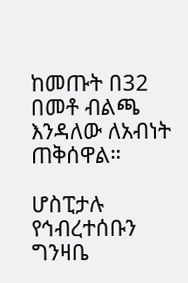ከመጡት በ32 በመቶ ብልጫ እንዳለው ለአብነት ጠቅሰዋል።

ሆስፒታሉ የኅብረተሰቡን ግንዛቤ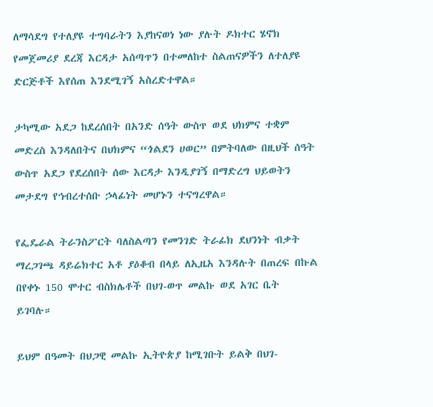ለማሳደግ የተለያዩ ተግባራትን እያከናወነ ነው ያሉት ዶክተር ሄኖክ የመጀመሪያ ደረጃ እርዳታ አሰጣጥን በተመለከተ ስልጠናዎችን ለተለያዩ ድርጅቶች እየሰጠ እንደሚገኝ አስረድተዋል።

ታካሚው አደጋ ከደረሰበት በአንድ ሰዓት ውስጥ ወደ ህክምና ተቋም መድረስ እንዳለበትና በህክምና “ጎልደን ሀወር” በምትባለው በዚህች ሰዓት ውስጥ አደጋ የደረሰበት ሰው እርዳታ እንዲያገኝ በማድረግ ህይወትን መታደግ የኅብረተሰቡ ኃላፊነት መሆኑን ተናግረዋል።

የፌዴራል ትራንስፖርት ባለስልጣን የመንገድ ትራፊክ ደህንነት ብቃት ማረጋገጫ ዳይሬክተር አቶ ያዕቆብ በላይ ለኢዜአ እንዳሉት በጠረፍ በኩል በየቀኑ 150 ሞተር ብስክሌቶች በህገ-ወጥ መልኩ ወደ አገር ቤት ይገባሉ።

ይህም በዓመት በህጋዊ መልኩ ኢትዮጵያ ከሚገቡት ይልቅ በህገ-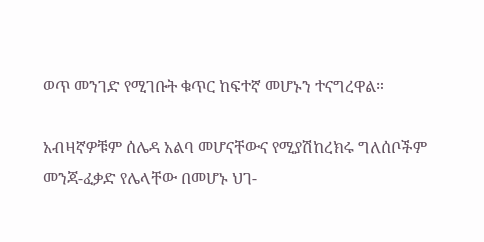ወጥ መንገድ የሚገቡት ቁጥር ከፍተኛ መሆኑን ተናግረዋል።

አብዛኛዎቹም ሰሌዳ አልባ መሆናቸውና የሚያሽከረክሩ ግለሰቦችም መንጃ-ፈቃድ የሌላቸው በመሆኑ ህገ-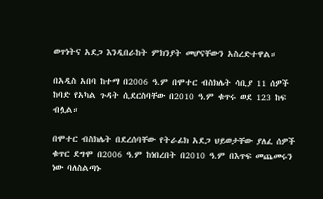ወጥነትና አደጋ እንዲበራከት ምክንያት መሆናቸውን አስረድተዋል።

በአዲስ አበባ ከተማ በ2006 ዓ.ም በሞተር ብስክሌት ሳቢያ 11 ሰዎች ከባድ የአካል ጉዳት ሲደርስባቸው በ2010 ዓ.ም ቁጥሩ ወደ 123 ከፍ ብሏል።

በሞተር ብስክሌት በደረሰባቸው የትራፊክ አደጋ ህይወታቸው ያለፈ ሰዎች ቁጥር ደግሞ በ2006 ዓ.ም ከነበረበት በ2010 ዓ.ም በእጥፍ መጨመሩን ነው ባለስልጣኑ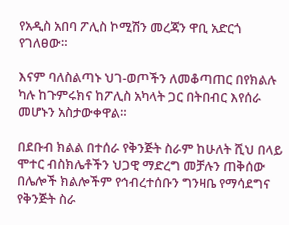የአዲስ አበባ ፖሊስ ኮሚሽን መረጃን ዋቢ አድርጎ የገለፀው።

እናም ባለስልጣኑ ህገ-ወጦችን ለመቆጣጠር በየክልሉ ካሉ ከጉምሩክና ከፖሊስ አካላት ጋር በትበብር እየሰራ መሆኑን አስታውቀዋል።

በደቡብ ክልል በተሰራ የቅንጅት ስራም ከሁለት ሺህ በላይ ሞተር ብስክሌቶችን ህጋዊ ማድረግ መቻሉን ጠቅሰው በሌሎች ክልሎችም የኅብረተሰቡን ግንዛቤ የማሳደግና የቅንጅት ስራ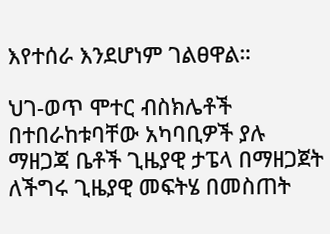እየተሰራ እንደሆነም ገልፀዋል።

ህገ-ወጥ ሞተር ብስክሌቶች በተበራከቱባቸው አካባቢዎች ያሉ ማዘጋጃ ቤቶች ጊዜያዊ ታፔላ በማዘጋጀት ለችግሩ ጊዜያዊ መፍትሄ በመስጠት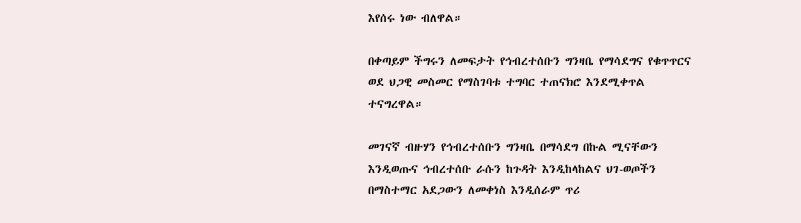እየሰሩ ነው ብለዋል።

በቀጣይም ችግሩን ለመፍታት የኅብረተሰቡን ግንዛቤ የማሳደግና የቁጥጥርና ወደ ህጋዊ መስመር የማስገባቱ ተግባር ተጠናክሮ እንደሚቀጥል ተናግረዋል።

መገናኛ ብዙሃን የኅብረተሰቡን ግንዛቤ በማሳደግ በኩል ሚናቸውን እንዲወጡና ኅብረተሰቡ ራሱን ከጉዳት እንዲከላከልና ህገ-ወጦችን በማስተማር አደጋውን ለመቀነስ እንዲሰራም ጥሪ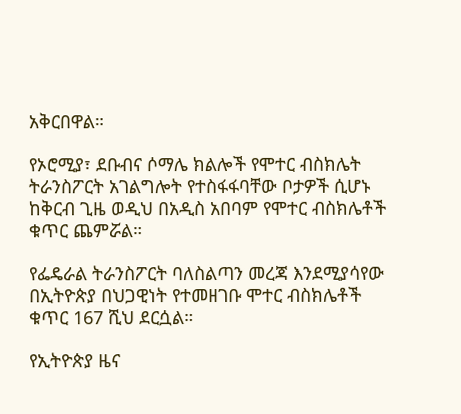አቅርበዋል።

የኦሮሚያ፣ ደቡብና ሶማሌ ክልሎች የሞተር ብስክሌት ትራንስፖርት አገልግሎት የተስፋፋባቸው ቦታዎች ሲሆኑ ከቅርብ ጊዜ ወዲህ በአዲስ አበባም የሞተር ብስክሌቶች ቁጥር ጨምሯል።

የፌዴራል ትራንስፖርት ባለስልጣን መረጃ እንደሚያሳየው በኢትዮጵያ በህጋዊነት የተመዘገቡ ሞተር ብስክሌቶች ቁጥር 167 ሺህ ደርሷል።

የኢትዮጵያ ዜና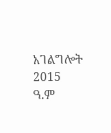አገልግሎት
2015
ዓ.ም